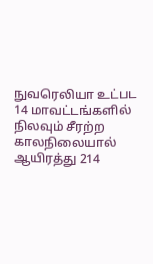நுவரெலியா உட்பட 14 மாவட்டங்களில் நிலவும் சீரற்ற காலநிலையால் ஆயிரத்து 214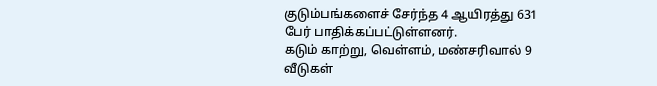குடும்பங்களைச் சேர்ந்த 4 ஆயிரத்து 631 பேர் பாதிக்கப்பட்டுள்ளனர்.
கடும் காற்று, வெள்ளம், மண்சரிவால் 9 வீடுகள்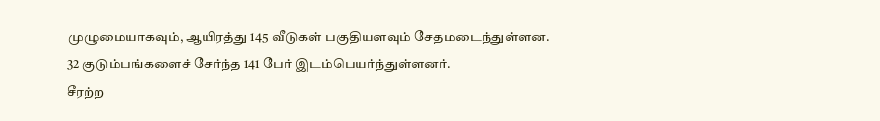முழுமையாகவும், ஆயிரத்து 145 வீடுகள் பகுதியளவும் சேதமடைந்துள்ளன.
32 குடும்பங்களைச் சேர்ந்த 141 பேர் இடம்பெயர்ந்துள்ளனர்.
சீரற்ற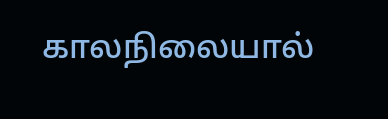காலநிலையால்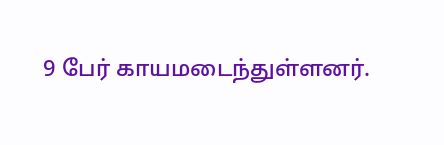9 பேர் காயமடைந்துள்ளனர்.